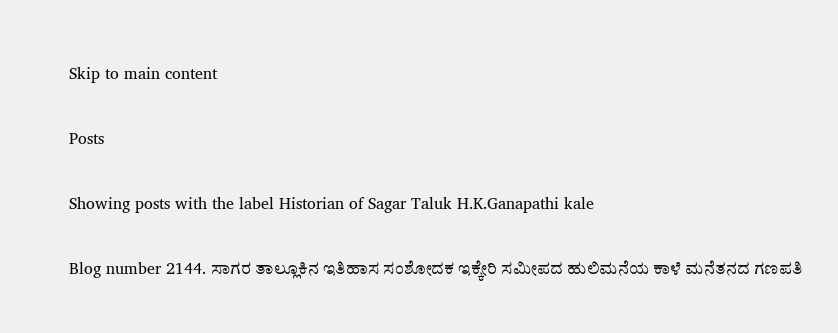Skip to main content

Posts

Showing posts with the label Historian of Sagar Taluk H.K.Ganapathi kale

Blog number 2144. ಸಾಗರ ತಾಲ್ಲೂಕಿನ ಇತಿಹಾಸ ಸಂಶೋದಕ ಇಕ್ಕೇರಿ ಸಮೀಪದ ಹುಲಿಮನೆಯ ಕಾಳೆ ಮನೆತನದ ಗಣಪತಿ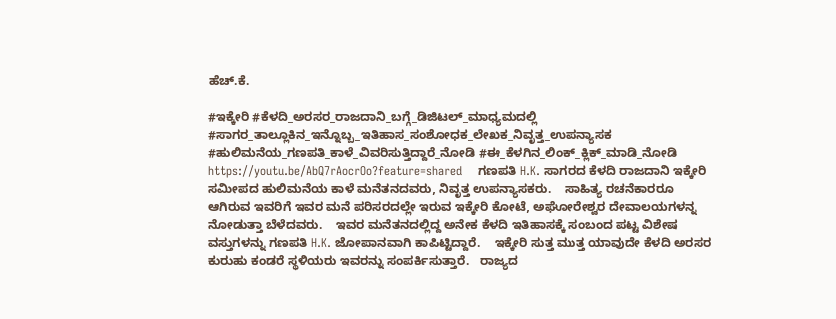ಹೆಚ್.ಕೆ.

#ಇಕ್ಕೇರಿ #ಕೆಳದಿ_ಅರಸರ_ರಾಜದಾನಿ_ಬಗ್ಗೆ_ಡಿಜಿಟಲ್_ಮಾಧ್ಯಮದಲ್ಲಿ #ಸಾಗರ_ತಾಲ್ಲೂಕಿನ_ಇನ್ನೊಬ್ಬ_ಇತಿಹಾಸ_ಸಂಶೋಧಕ_ಲೇಖಕ_ನಿವೃತ್ತ_ಉಪನ್ಯಾಸಕ #ಹುಲಿಮನೆಯ_ಗಣಪತಿ_ಕಾಳೆ_ವಿವರಿಸುತ್ತಿದ್ದಾರೆ_ನೋಡಿ #ಈ_ಕೆಳಗಿನ_ಲಿಂಕ್_ಕ್ಲಿಕ್_ಮಾಡಿ_ನೋಡಿ https://youtu.be/AbQ7rAocrOo?feature=shared    ಗಣಪತಿ H.K. ಸಾಗರದ ಕೆಳದಿ ರಾಜದಾನಿ ಇಕ್ಕೇರಿ ಸಮೀಪದ ಹುಲಿಮನೆಯ ಕಾಳೆ ಮನೆತನದವರು, ನಿವೃತ್ತ ಉಪನ್ಯಾಸಕರು.    ಸಾಹಿತ್ಯ ರಚನೆಕಾರರೂ ಆಗಿರುವ ಇವರಿಗೆ ಇವರ ಮನೆ ಪರಿಸರದಲ್ಲೇ ಇರುವ ಇಕ್ಕೇರಿ ಕೋಟೆ, ಅಘೋರೇಶ್ವರ ದೇವಾಲಯಗಳನ್ನ ನೋಡುತ್ತಾ ಬೆಳೆದವರು.    ಇವರ ಮನೆತನದಲ್ಲಿದ್ದ ಅನೇಕ ಕೆಳದಿ ಇತಿಹಾಸಕ್ಕೆ ಸಂಬಂದ ಪಟ್ಟ ವಿಶೇಷ ವಸ್ತುಗಳನ್ನು ಗಣಪತಿ H.K. ಜೋಪಾನವಾಗಿ ಕಾಪಿಟ್ಟಿದ್ದಾರೆ.    ಇಕ್ಕೇರಿ ಸುತ್ತ ಮುತ್ತ ಯಾವುದೇ ಕೆಳದಿ ಅರಸರ ಕುರುಹು ಕಂಡರೆ ಸ್ಥಳಿಯರು ಇವರನ್ನು ಸಂಪರ್ಕಿಸುತ್ತಾರೆ.   ರಾಜ್ಯದ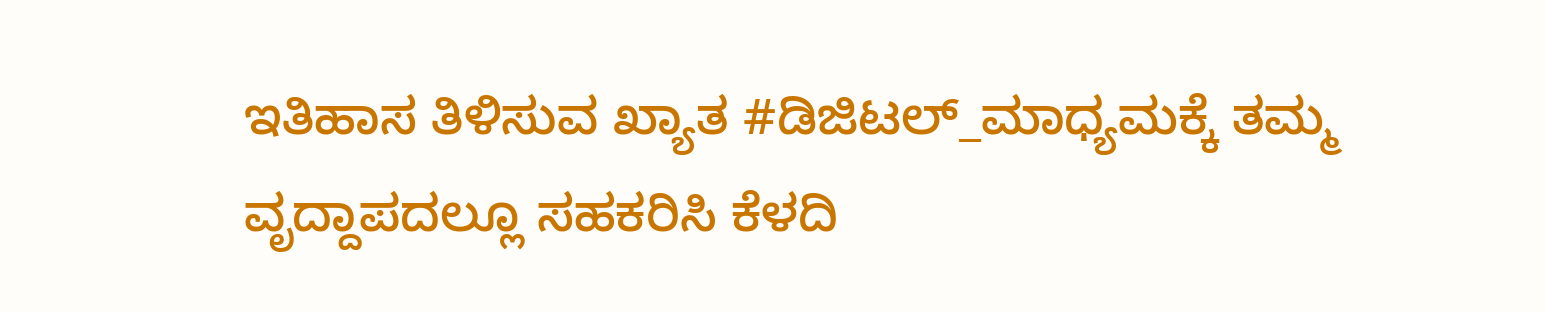ಇತಿಹಾಸ ತಿಳಿಸುವ ಖ್ಯಾತ #ಡಿಜಿಟಲ್_ಮಾಧ್ಯಮಕ್ಕೆ ತಮ್ಮ ವೃದ್ದಾಪದಲ್ಲೂ ಸಹಕರಿಸಿ ಕೆಳದಿ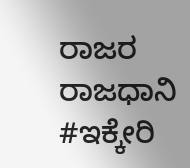ರಾಜರ ರಾಜಧಾನಿ #ಇಕ್ಕೇರಿ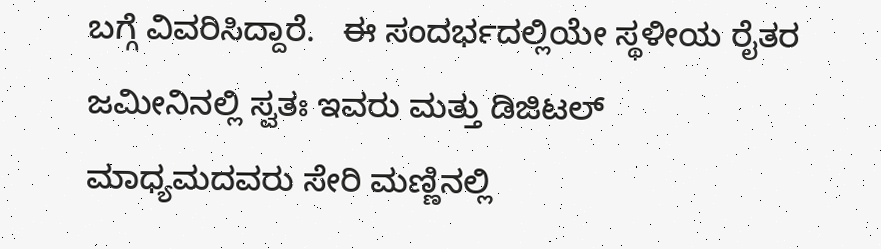ಬಗ್ಗೆ ವಿವರಿಸಿದ್ದಾರೆ.   ಈ ಸಂದರ್ಭದಲ್ಲಿಯೇ ಸ್ಥಳೀಯ ರೈತರ ಜಮೀನಿನಲ್ಲಿ ಸ್ವತಃ ಇವರು ಮತ್ತು ಡಿಜಿಟಲ್ ಮಾಧ್ಯಮದವರು ಸೇರಿ ಮಣ್ಣಿನಲ್ಲಿ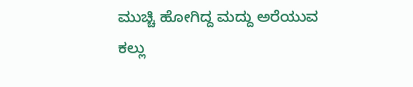ಮುಚ್ಚಿ ಹೋಗಿದ್ದ ಮದ್ದು ಅರೆಯುವ ಕಲ್ಲು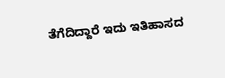ತೆಗೆದಿದ್ದಾರೆ ಇದು ಇತಿಹಾಸದ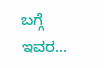ಬಗ್ಗೆ ಇವರ...